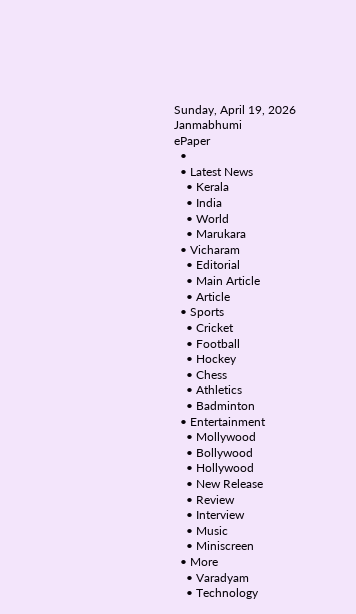Sunday, April 19, 2026
Janmabhumi
ePaper
  •
  • Latest News
    • Kerala
    • India
    • World
    • Marukara
  • Vicharam
    • Editorial
    • Main Article
    • Article
  • Sports
    • Cricket
    • Football
    • Hockey
    • Chess
    • Athletics
    • Badminton
  • Entertainment
    • Mollywood
    • Bollywood
    • Hollywood
    • New Release
    • Review
    • Interview
    • Music
    • Miniscreen
  • More
    • Varadyam
    • Technology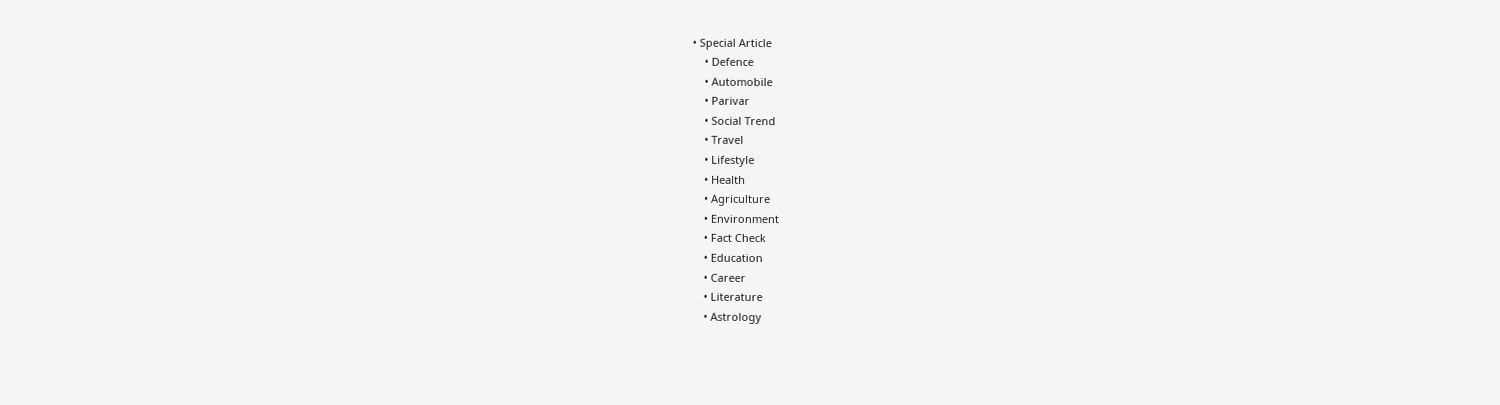• Special Article
    • Defence
    • Automobile
    • Parivar
    • Social Trend
    • Travel
    • Lifestyle
    • Health
    • Agriculture
    • Environment
    • Fact Check
    • Education
    • Career
    • Literature
    • Astrology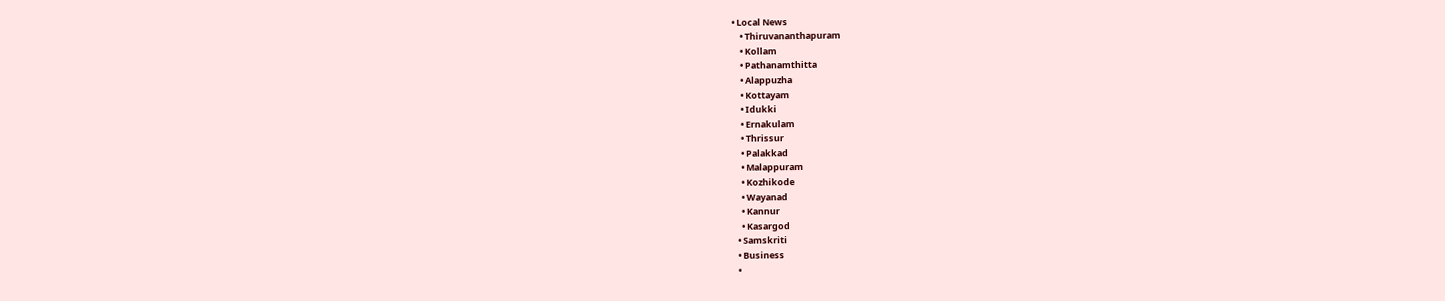• Local News
    • Thiruvananthapuram
    • Kollam
    • Pathanamthitta
    • Alappuzha
    • Kottayam
    • Idukki
    • Ernakulam
    • Thrissur
    • Palakkad
    • Malappuram
    • Kozhikode
    • Wayanad
    • Kannur
    • Kasargod
  • Samskriti
  • Business
  •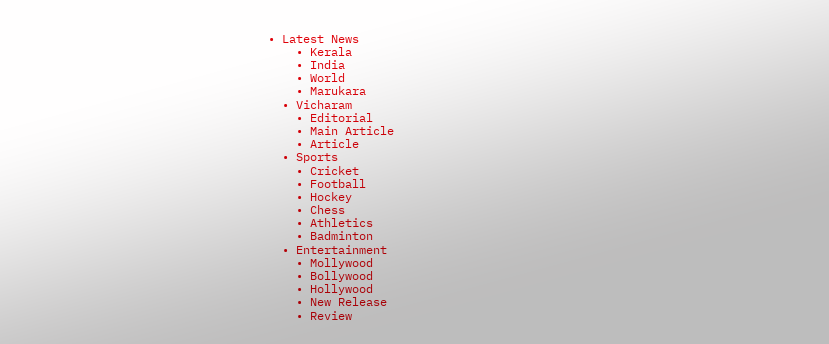• Latest News
    • Kerala
    • India
    • World
    • Marukara
  • Vicharam
    • Editorial
    • Main Article
    • Article
  • Sports
    • Cricket
    • Football
    • Hockey
    • Chess
    • Athletics
    • Badminton
  • Entertainment
    • Mollywood
    • Bollywood
    • Hollywood
    • New Release
    • Review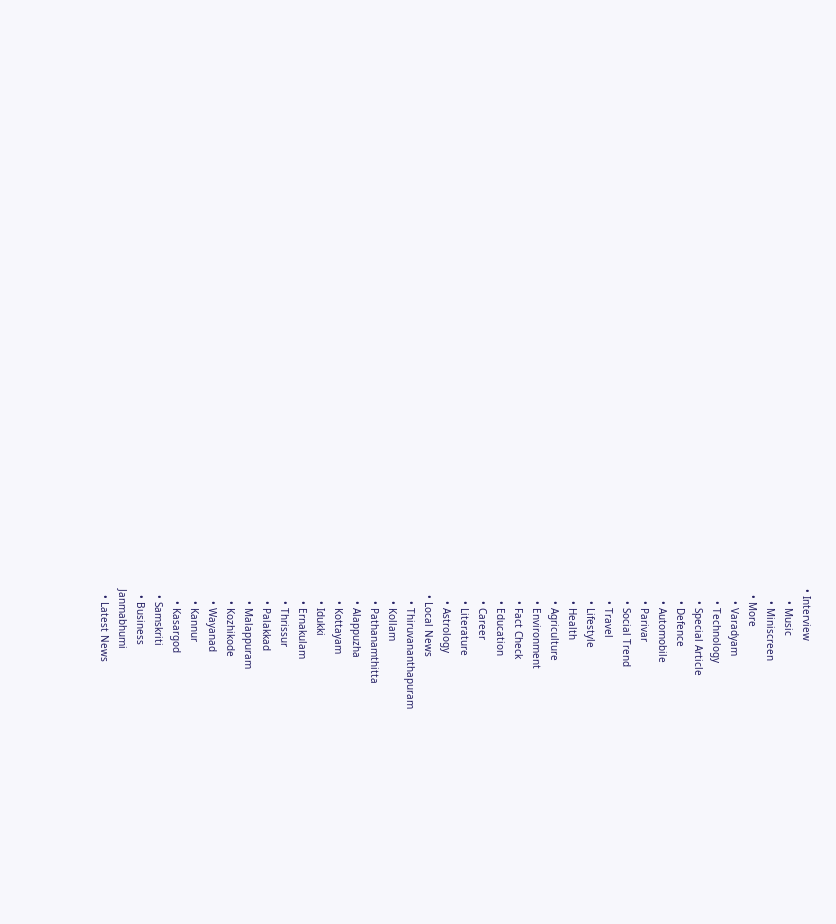• Interview
    • Music
    • Miniscreen
  • More
    • Varadyam
    • Technology
    • Special Article
    • Defence
    • Automobile
    • Parivar
    • Social Trend
    • Travel
    • Lifestyle
    • Health
    • Agriculture
    • Environment
    • Fact Check
    • Education
    • Career
    • Literature
    • Astrology
  • Local News
    • Thiruvananthapuram
    • Kollam
    • Pathanamthitta
    • Alappuzha
    • Kottayam
    • Idukki
    • Ernakulam
    • Thrissur
    • Palakkad
    • Malappuram
    • Kozhikode
    • Wayanad
    • Kannur
    • Kasargod
  • Samskriti
  • Business
Janmabhumi
  • Latest News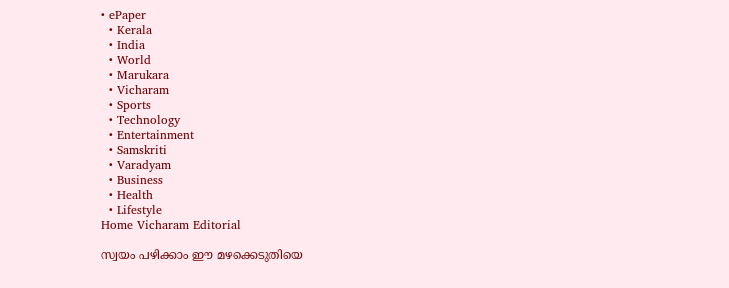• ePaper
  • Kerala
  • India
  • World
  • Marukara
  • Vicharam
  • Sports
  • Technology
  • Entertainment
  • Samskriti
  • Varadyam
  • Business
  • Health
  • Lifestyle
Home Vicharam Editorial

സ്വയം പഴിക്കാം ഈ മഴക്കെടുതിയെ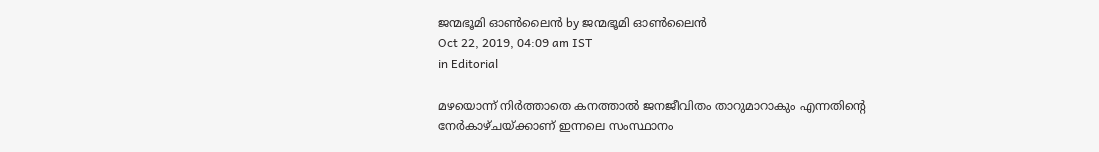ജന്മഭൂമി ഓണ്‍ലൈന്‍ by ജന്മഭൂമി ഓണ്‍ലൈന്‍
Oct 22, 2019, 04:09 am IST
in Editorial

മഴയൊന്ന് നിര്‍ത്താതെ കനത്താല്‍ ജനജീവിതം താറുമാറാകും എന്നതിന്റെ നേര്‍കാഴ്ചയ്‌ക്കാണ് ഇന്നലെ സംസ്ഥാനം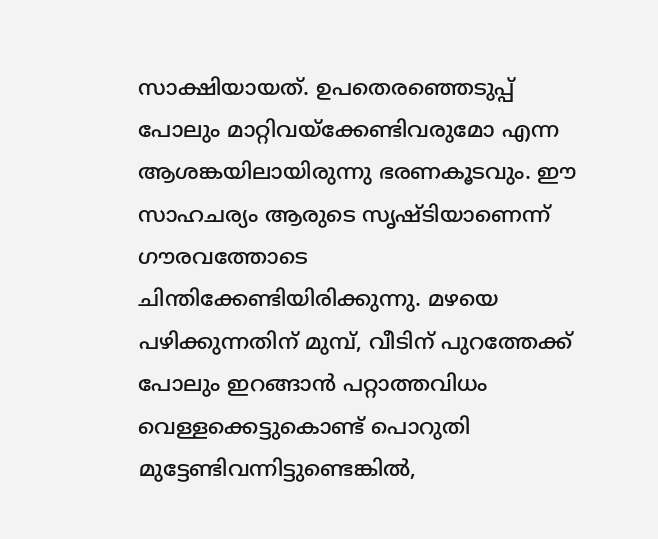സാക്ഷിയായത്. ഉപതെരഞ്ഞെടുപ്പ് പോലും മാറ്റിവയ്‌ക്കേണ്ടിവരുമോ എന്ന ആശങ്കയിലായിരുന്നു ഭരണകൂടവും. ഈ സാഹചര്യം ആരുടെ സൃഷ്ടിയാണെന്ന് ഗൗരവത്തോടെ ചിന്തിക്കേണ്ടിയിരിക്കുന്നു. മഴയെ പഴിക്കുന്നതിന് മുമ്പ്, വീടിന് പുറത്തേക്ക് പോലും ഇറങ്ങാന്‍ പറ്റാത്തവിധം വെള്ളക്കെട്ടുകൊണ്ട് പൊറുതി മുട്ടേണ്ടിവന്നിട്ടുണ്ടെങ്കില്‍,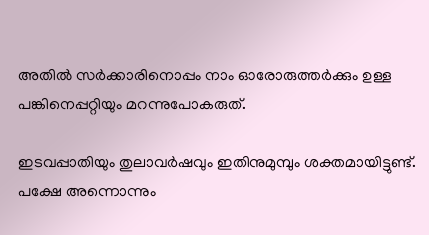അതില്‍ സര്‍ക്കാരിനൊപ്പം നാം ഓരോരുത്തര്‍ക്കും ഉള്ള പങ്കിനെപ്പറ്റിയും മറന്നുപോകരുത്.

ഇടവപ്പാതിയും തുലാവര്‍ഷവും ഇതിനുമുമ്പും ശക്തമായിട്ടുണ്ട്. പക്ഷേ അന്നൊന്നും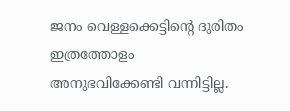ജനം വെള്ളക്കെട്ടിന്റെ ദുരിതം ഇത്രത്തോളം അനുഭവിക്കേണ്ടി വന്നിട്ടില്ല.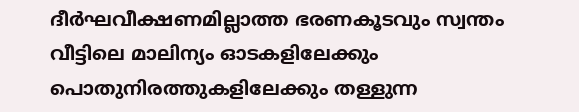ദീര്‍ഘവീക്ഷണമില്ലാത്ത ഭരണകൂടവും സ്വന്തം വീട്ടിലെ മാലിന്യം ഓടകളിലേക്കും പൊതുനിരത്തുകളിലേക്കും തള്ളുന്ന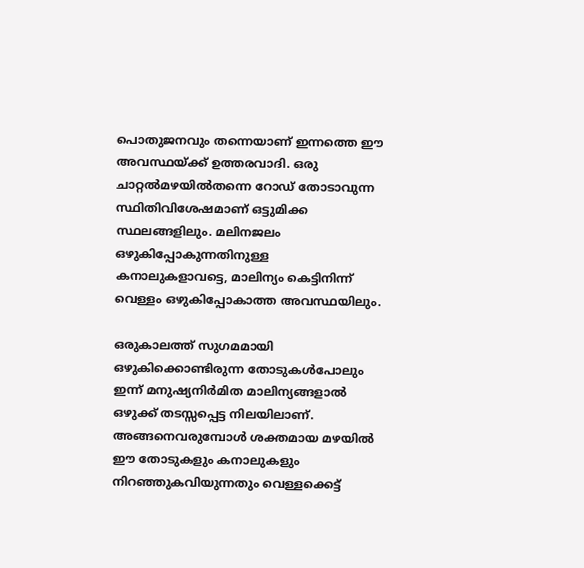പൊതുജനവും തന്നെയാണ് ഇന്നത്തെ ഈ അവസ്ഥയ്‌ക്ക് ഉത്തരവാദി. ഒരു ചാറ്റല്‍മഴയില്‍തന്നെ റോഡ് തോടാവുന്ന സ്ഥിതിവിശേഷമാണ് ഒട്ടുമിക്ക സ്ഥലങ്ങളിലും. മലിനജലം ഒഴുകിപ്പോകുന്നതിനുള്ള കനാലുകളാവട്ടെ, മാലിന്യം കെട്ടിനിന്ന് വെള്ളം ഒഴുകിപ്പോകാത്ത അവസ്ഥയിലും.

ഒരുകാലത്ത് സുഗമമായി ഒഴുകിക്കൊണ്ടിരുന്ന തോടുകള്‍പോലും ഇന്ന് മനുഷ്യനിര്‍മിത മാലിന്യങ്ങളാല്‍ ഒഴുക്ക് തടസ്സപ്പെട്ട നിലയിലാണ്. അങ്ങനെവരുമ്പോള്‍ ശക്തമായ മഴയില്‍ ഈ തോടുകളും കനാലുകളും നിറഞ്ഞുകവിയുന്നതും വെള്ളക്കെട്ട്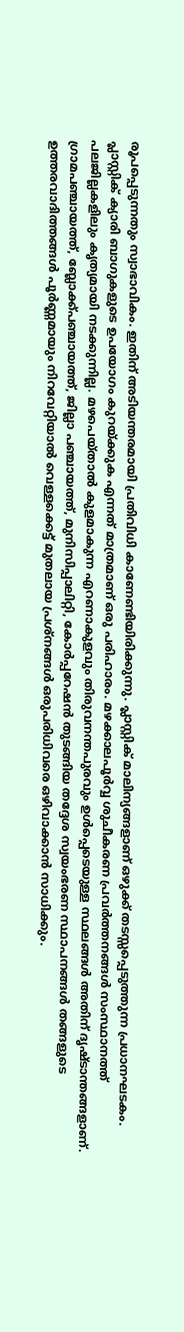രൂപപ്പെടുന്നതും സ്വാഭാവികം. ഇതിന് അടിയന്തരമായി പ്രതിവിധി കാണേണ്ടിയിരിക്കുന്നു. പ്ലാസ്റ്റിക് മാലിന്യങ്ങളാണ് ഒഴുക്ക് തടസ്സപ്പെടുത്തുന്ന പ്രധാനഘടകം. പ്ലാസ്റ്റിക് ക്യാരി ബാഗുകളുടെ ഉപയോഗം കുറയ്‌ക്കുക എന്നത് മാത്രമാണ് ഒരു പരിഹാരം. മഴക്കാലപൂര്‍വ്വ ശുചീകരണ പ്രവര്‍ത്തനങ്ങള്‍ സംസ്ഥാനത്ത് പലജില്ലകളിലും കൃത്യമായി നടക്കുന്നില്ല. മഴപെയ്താല്‍ കുളമാകുന്ന എറണാകുളവും തിരുവനന്തപുരവും ഉള്‍പ്പെടെയുള്ള സ്ഥലങ്ങള്‍ അതിന് ദൃഷ്ടാന്തങ്ങളാണ്. ഗ്രാമപഞ്ചായത്ത്, ബ്ലോക്ക്പഞ്ചായത്ത്, ജില്ലാ പഞ്ചായത്ത്, മുനിസിപ്പാലിറ്റി, കോര്‍പ്പറേഷന്‍ തുടങ്ങിയ തദ്ദേശ സ്വയംഭരണ സ്ഥാപനങ്ങള്‍ തങ്ങളുടെ ഉത്തരവാദിത്തങ്ങള്‍ പൂര്‍ണ്ണമായും നിറവേറ്റിയാല്‍ വെള്ളക്കെട്ട് മുതലായ പ്രശ്‌നങ്ങള്‍ ഒരുപരിധിവരെ ഒഴിവാക്കാന്‍ സാധിക്കും.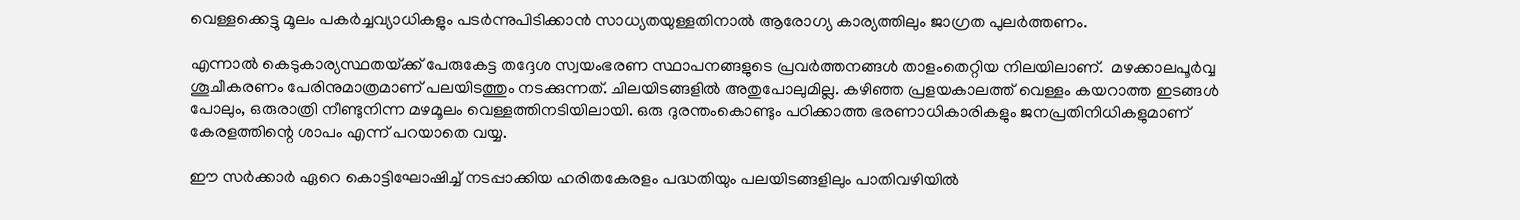വെള്ളക്കെട്ടു മൂലം പകര്‍ച്ചവ്യാധികളും പടര്‍ന്നുപിടിക്കാന്‍ സാധ്യതയുള്ളതിനാല്‍ ആരോഗ്യ കാര്യത്തിലും ജാഗ്രത പുലര്‍ത്തണം.

എന്നാല്‍ കെടുകാര്യസ്ഥതയ്‌ക്ക് പേരുകേട്ട തദ്ദേശ സ്വയംഭരണ സ്ഥാപനങ്ങളുടെ പ്രവര്‍ത്തനങ്ങള്‍ താളംതെറ്റിയ നിലയിലാണ്.  മഴക്കാലപൂര്‍വ്വ ശൂചീകരണം പേരിനുമാത്രമാണ് പലയിടത്തും നടക്കുന്നത്. ചിലയിടങ്ങളില്‍ അതുപോലുമില്ല. കഴിഞ്ഞ പ്രളയകാലത്ത് വെള്ളം കയറാത്ത ഇടങ്ങള്‍ പോലും, ഒരുരാത്രി നീണ്ടുനിന്ന മഴമൂലം വെള്ളത്തിനടിയിലായി. ഒരു ദുരന്തംകൊണ്ടും പഠിക്കാത്ത ഭരണാധികാരികളും ജനപ്രതിനിധികളുമാണ് കേരളത്തിന്റെ ശാപം എന്ന് പറയാതെ വയ്യ.

ഈ സര്‍ക്കാര്‍ ഏറെ കൊട്ടിഘോഷിച്ച് നടപ്പാക്കിയ ഹരിതകേരളം പദ്ധതിയും പലയിടങ്ങളിലും പാതിവഴിയില്‍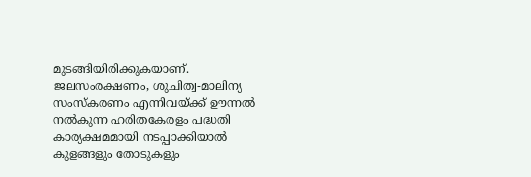മുടങ്ങിയിരിക്കുകയാണ്. ജലസംരക്ഷണം, ശുചിത്വ-മാലിന്യ സംസ്‌കരണം എന്നിവയ്‌ക്ക് ഊന്നല്‍ നല്‍കുന്ന ഹരിതകേരളം പദ്ധതി കാര്യക്ഷമമായി നടപ്പാക്കിയാല്‍ കുളങ്ങളും തോടുകളും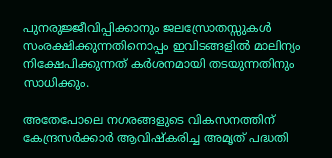പുനരുജ്ജീവിപ്പിക്കാനും ജലസ്രോതസ്സുകള്‍ സംരക്ഷിക്കുന്നതിനൊപ്പം ഇവിടങ്ങളില്‍ മാലിന്യം നിക്ഷേപിക്കുന്നത് കര്‍ശനമായി തടയുന്നതിനും സാധിക്കും.

അതേപോലെ നഗരങ്ങളുടെ വികസനത്തിന് കേന്ദ്രസര്‍ക്കാര്‍ ആവിഷ്‌കരിച്ച അമൃത് പദ്ധതി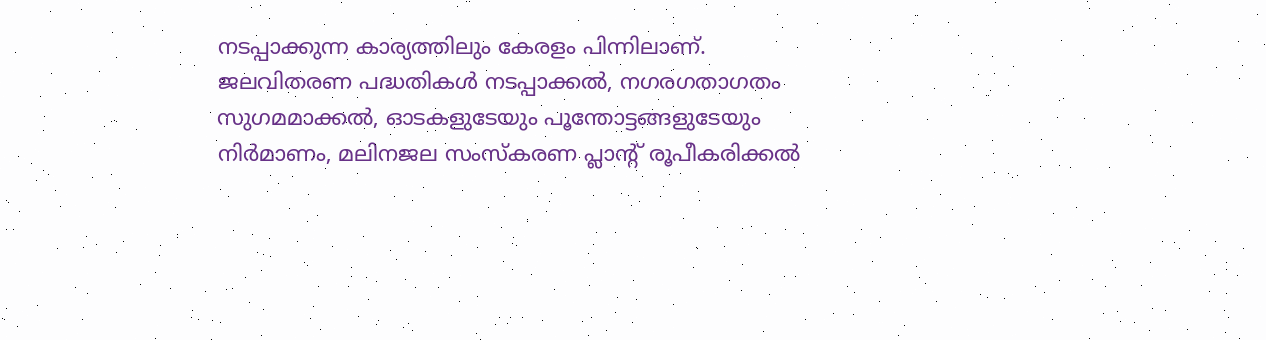നടപ്പാക്കുന്ന കാര്യത്തിലും കേരളം പിന്നിലാണ്. ജലവിതരണ പദ്ധതികള്‍ നടപ്പാക്കല്‍, നഗരഗതാഗതം സുഗമമാക്കല്‍, ഓടകളുടേയും പൂന്തോട്ടങ്ങളുടേയും നിര്‍മാണം, മലിനജല സംസ്‌കരണ പ്ലാന്റ് രൂപീകരിക്കല്‍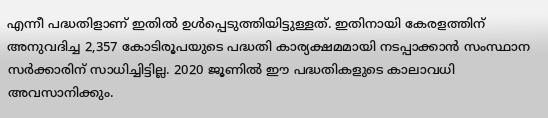എന്നീ പദ്ധതിളാണ് ഇതില്‍ ഉള്‍പ്പെടുത്തിയിട്ടുള്ളത്. ഇതിനായി കേരളത്തിന് അനുവദിച്ച 2,357 കോടിരൂപയുടെ പദ്ധതി കാര്യക്ഷമമായി നടപ്പാക്കാന്‍ സംസ്ഥാന സര്‍ക്കാരിന് സാധിച്ചിട്ടില്ല. 2020 ജൂണില്‍ ഈ പദ്ധതികളുടെ കാലാവധി അവസാനിക്കും.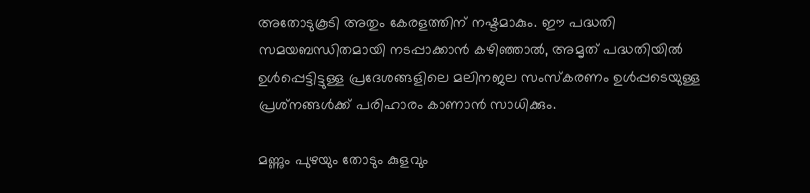അതോടുകൂടി അതും കേരളത്തിന് നഷ്ടമാകും. ഈ പദ്ധതി സമയബന്ധിതമായി നടപ്പാക്കാന്‍ കഴിഞ്ഞാല്‍, അമൃത് പദ്ധതിയില്‍ ഉള്‍പ്പെട്ടിട്ടുള്ള പ്രദേശങ്ങളിലെ മലിനജല സംസ്‌കരണം ഉള്‍പ്പടെയുള്ള പ്രശ്‌നങ്ങള്‍ക്ക് പരിഹാരം കാണാന്‍ സാധിക്കും.

മണ്ണും പുഴയും തോടും കുളവും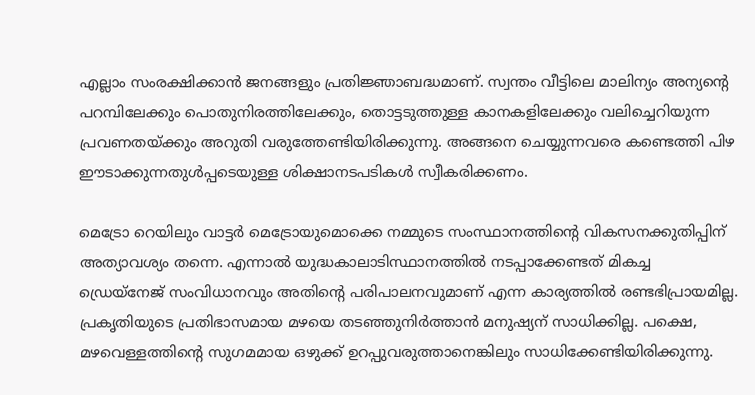എല്ലാം സംരക്ഷിക്കാന്‍ ജനങ്ങളും പ്രതിജ്ഞാബദ്ധമാണ്. സ്വന്തം വീട്ടിലെ മാലിന്യം അന്യന്റെ പറമ്പിലേക്കും പൊതുനിരത്തിലേക്കും, തൊട്ടടുത്തുള്ള കാനകളിലേക്കും വലിച്ചെറിയുന്ന പ്രവണതയ്‌ക്കും അറുതി വരുത്തേണ്ടിയിരിക്കുന്നു. അങ്ങനെ ചെയ്യുന്നവരെ കണ്ടെത്തി പിഴ ഈടാക്കുന്നതുള്‍പ്പടെയുള്ള ശിക്ഷാനടപടികള്‍ സ്വീകരിക്കണം.

മെട്രോ റെയിലും വാട്ടര്‍ മെട്രോയുമൊക്കെ നമ്മുടെ സംസ്ഥാനത്തിന്റെ വികസനക്കുതിപ്പിന് അത്യാവശ്യം തന്നെ. എന്നാല്‍ യുദ്ധകാലാടിസ്ഥാനത്തില്‍ നടപ്പാക്കേണ്ടത് മികച്ച ഡ്രെയ്‌നേജ് സംവിധാനവും അതിന്റെ പരിപാലനവുമാണ് എന്ന കാര്യത്തില്‍ രണ്ടഭിപ്രായമില്ല. പ്രകൃതിയുടെ പ്രതിഭാസമായ മഴയെ തടഞ്ഞുനിര്‍ത്താന്‍ മനുഷ്യന് സാധിക്കില്ല. പക്ഷെ, മഴവെള്ളത്തിന്റെ സുഗമമായ ഒഴുക്ക് ഉറപ്പുവരുത്താനെങ്കിലും സാധിക്കേണ്ടിയിരിക്കുന്നു.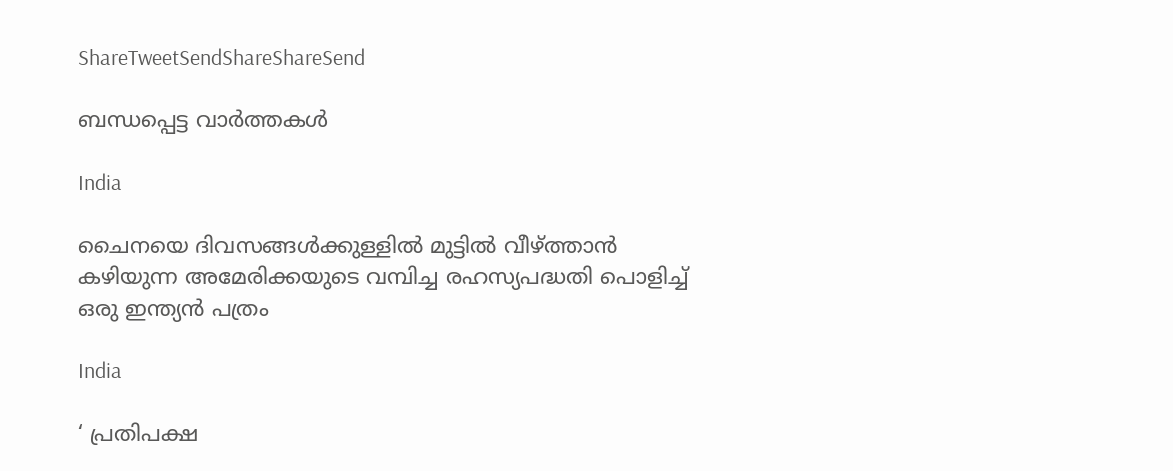ShareTweetSendShareShareSend

ബന്ധപ്പെട്ട വാര്‍ത്തകള്‍

India

ചൈനയെ ദിവസങ്ങള്‍ക്കുള്ളില്‍ മുട്ടില്‍ വീഴ്‌ത്താന്‍ കഴിയുന്ന അമേരിക്കയുടെ വമ്പിച്ച രഹസ്യപദ്ധതി പൊളിച്ച് ഒരു ഇന്ത്യന്‍ പത്രം

India

‘ പ്രതിപക്ഷ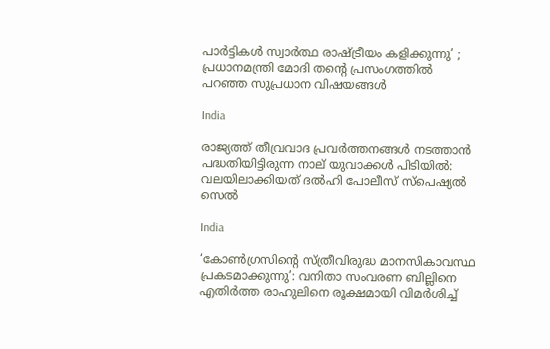പാർട്ടികൾ സ്വാർത്ഥ രാഷ്‌ട്രീയം കളിക്കുന്നു’ ; പ്രധാനമന്ത്രി മോദി തന്റെ പ്രസംഗത്തിൽ പറഞ്ഞ സുപ്രധാന വിഷയങ്ങൾ

India

രാജ്യത്ത് തീവ്രവാദ പ്രവർത്തനങ്ങൾ നടത്താൻ പദ്ധതിയിട്ടിരുന്ന നാല് യുവാക്കൾ പിടിയിൽ: വലയിലാക്കിയത് ദൽഹി പോലീസ് സ്പെഷ്യൽ സെൽ

India

‘കോൺഗ്രസിന്റെ സ്ത്രീവിരുദ്ധ മാനസികാവസ്ഥ പ്രകടമാക്കുന്നു’: വനിതാ സംവരണ ബില്ലിനെ എതിർത്ത രാഹുലിനെ രൂക്ഷമായി വിമർശിച്ച്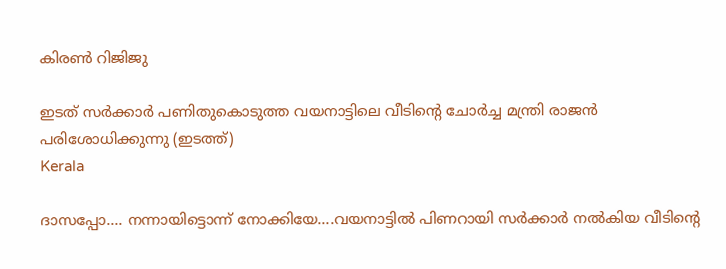കിരൺ റിജിജു

ഇടത് സര്‍ക്കാര്‍ പണിതുകൊടുത്ത വയനാട്ടിലെ വീടിന്‍റെ ചോര്‍ച്ച മന്ത്രി രാജന്‍ പരിശോധിക്കുന്നു (ഇടത്ത്)
Kerala

ദാസപ്പോ…. നന്നായിട്ടൊന്ന് നോക്കിയേ….വയനാട്ടില്‍ പിണറായി സര്‍ക്കാര്‍ നല്‍കിയ വീടിന്റെ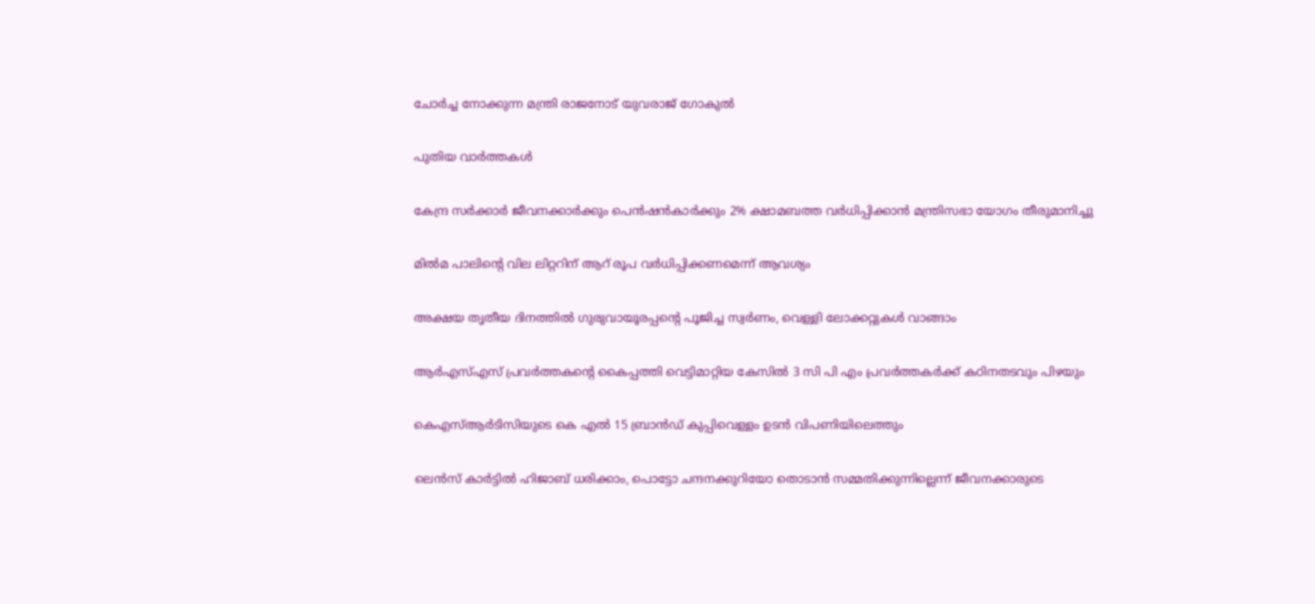ചോര്‍ച്ച നോക്കുന്ന മന്ത്രി രാജനോട് യുവരാജ് ഗോകുല്‍

പുതിയ വാര്‍ത്തകള്‍

കേന്ദ്ര സർക്കാർ ജീവനക്കാർക്കും പെൻഷൻകാർക്കും 2% ക്ഷാമബത്ത വർധിപ്പിക്കാൻ മന്ത്രിസഭാ യോഗം തീരുമാനിച്ചു

മില്‍മ പാലിന്റെ വില ലിറ്ററിന് ആറ് രൂപ വര്‍ധിപ്പിക്കണമെന്ന് ആവശ്യം

അക്ഷയ തൃതീയ ദിനത്തില്‍ ഗുരുവായൂരപ്പന്റെ പൂജിച്ച സ്വര്‍ണം, വെള്ളി ലോക്കറ്റുകള്‍ വാങ്ങാം

ആര്‍എസ്എസ് പ്രവര്‍ത്തകന്റെ കൈപ്പത്തി വെട്ടിമാറ്റിയ കേസില്‍ 3 സി പി എം പ്രവര്‍ത്തകര്‍ക്ക് കഠിനതടവും പിഴയും

കെഎസ്ആര്‍ടിസിയുടെ കെ എല്‍ 15 ബ്രാന്‍ഡ് കുപ്പിവെള്ളം ഉടന്‍ വിപണിയിലെത്തും

ലെന്‍സ് കാര്‍ട്ടില്‍ ഹിജാബ് ധരിക്കാം, പൊട്ടോ ചന്ദനക്കുറിയോ തൊടാന്‍ സമ്മതിക്കുന്നില്ലെന്ന് ജീവനക്കാരുടെ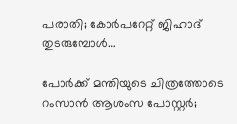പരാതി; കോര്‍പറേറ്റ് ജിഹാദ് തുടരുമ്പോള്‍…

പോര്‍ക്ക് മന്തിയുടെ ചിത്രത്തോടെ റംസാന്‍ ആശംസ പോസ്റ്റര്‍;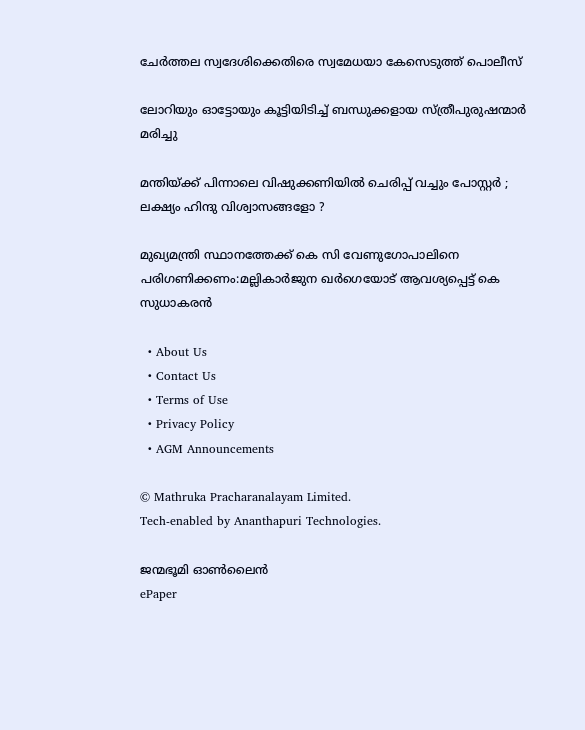ചേര്‍ത്തല സ്വദേശിക്കെതിരെ സ്വമേധയാ കേസെടുത്ത് പൊലീസ്

ലോറിയും ഓട്ടോയും കൂട്ടിയിടിച്ച് ബന്ധുക്കളായ സ്ത്രീപുരുഷന്മാര്‍ മരിച്ചു

മന്തിയ്‌ക്ക് പിന്നാലെ വിഷുക്കണിയിൽ ചെരിപ്പ് വച്ചും പോസ്റ്റർ ; ലക്ഷ്യം ഹിന്ദു വിശ്വാസങ്ങളോ ?

മുഖ്യമന്ത്രി സ്ഥാനത്തേക്ക് കെ സി വേണുഗോപാലിനെ പരിഗണിക്കണം:മല്ലികാര്‍ജുന ഖര്‍ഗെയോട് ആവശ്യപ്പെട്ട് കെ സുധാകരന്‍

  • About Us
  • Contact Us
  • Terms of Use
  • Privacy Policy
  • AGM Announcements

© Mathruka Pracharanalayam Limited.
Tech-enabled by Ananthapuri Technologies.

ജന്മഭൂമി ഓണ്‍ലൈന്‍
ePaper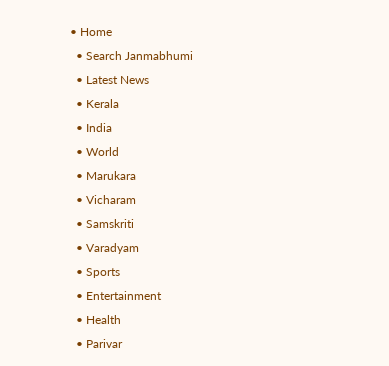• Home
  • Search Janmabhumi
  • Latest News
  • Kerala
  • India
  • World
  • Marukara
  • Vicharam
  • Samskriti
  • Varadyam
  • Sports
  • Entertainment
  • Health
  • Parivar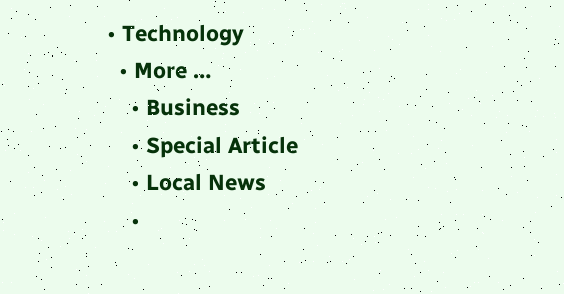• Technology
  • More …
    • Business
    • Special Article
    • Local News
    •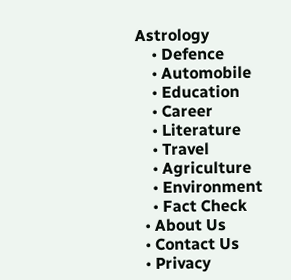Astrology
    • Defence
    • Automobile
    • Education
    • Career
    • Literature
    • Travel
    • Agriculture
    • Environment
    • Fact Check
  • About Us
  • Contact Us
  • Privacy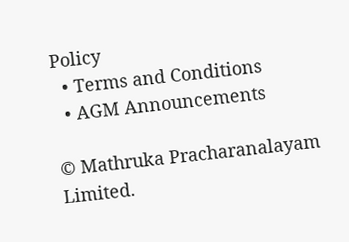Policy
  • Terms and Conditions
  • AGM Announcements

© Mathruka Pracharanalayam Limited.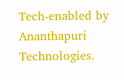Tech-enabled by Ananthapuri Technologies.